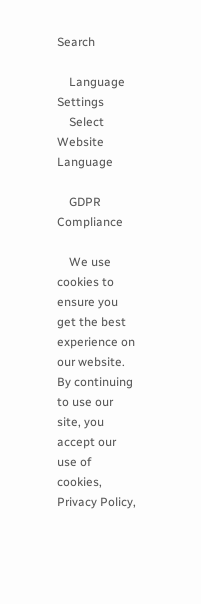Search

    Language Settings
    Select Website Language

    GDPR Compliance

    We use cookies to ensure you get the best experience on our website. By continuing to use our site, you accept our use of cookies, Privacy Policy,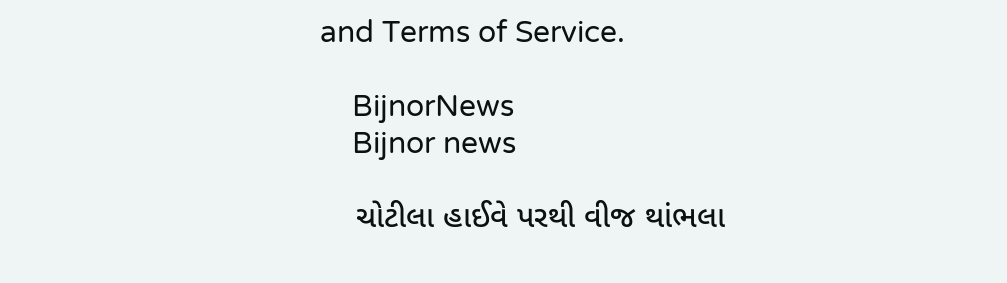and Terms of Service.

    BijnorNews
    Bijnor news

    ચોટીલા હાઈવે પરથી વીજ થાંભલા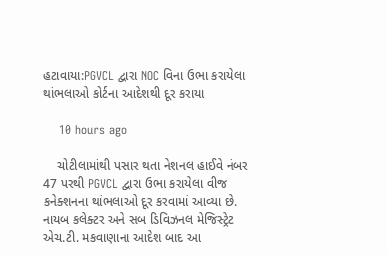હટાવાયા:PGVCL દ્વારા NOC વિના ઉભા કરાયેલા થાંભલાઓ કોર્ટના આદેશથી દૂર કરાયા

    10 hours ago

    ચોટીલામાંથી પસાર થતા નેશનલ હાઈવે નંબર 47 પરથી PGVCL દ્વારા ઉભા કરાયેલા વીજ કનેક્શનના થાંભલાઓ દૂર કરવામાં આવ્યા છે. નાયબ કલેક્ટર અને સબ ડિવિઝનલ મેજિસ્ટ્રેટ એચ.ટી. મકવાણાના આદેશ બાદ આ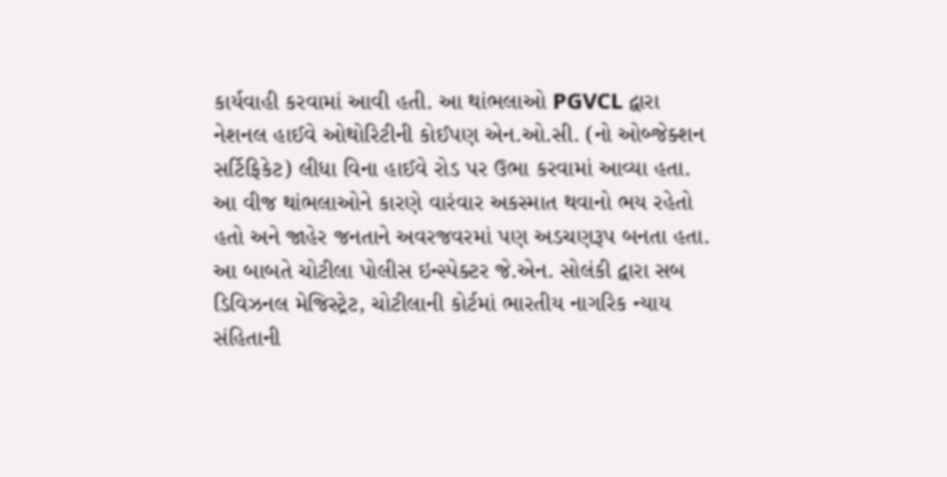કાર્યવાહી કરવામાં આવી હતી. આ થાંભલાઓ PGVCL દ્વારા નેશનલ હાઈવે ઓથોરિટીની કોઈપણ એન.ઓ.સી. (નો ઓબ્જેક્શન સર્ટિફિકેટ) લીધા વિના હાઈવે રોડ પર ઉભા કરવામાં આવ્યા હતા. આ વીજ થાંભલાઓને કારણે વારંવાર અકસ્માત થવાનો ભય રહેતો હતો અને જાહેર જનતાને અવરજવરમાં પણ અડચણરૂપ બનતા હતા. આ બાબતે ચોટીલા પોલીસ ઇન્સ્પેક્ટર જે.એન. સોલંકી દ્વારા સબ ડિવિઝનલ મેજિસ્ટ્રેટ, ચોટીલાની કોર્ટમાં ભારતીય નાગરિક ન્યાય સંહિતાની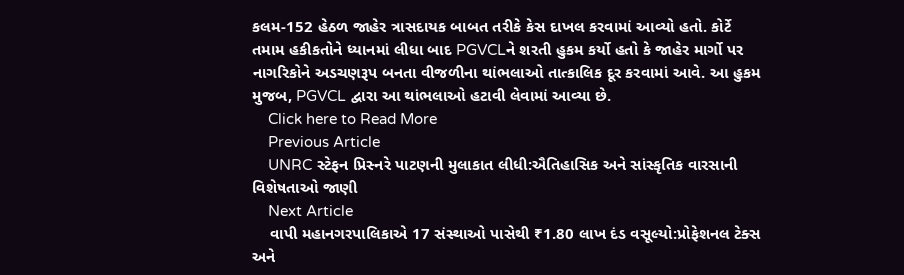કલમ-152 હેઠળ જાહેર ત્રાસદાયક બાબત તરીકે કેસ દાખલ કરવામાં આવ્યો હતો. કોર્ટે તમામ હકીકતોને ધ્યાનમાં લીધા બાદ PGVCLને શરતી હુકમ કર્યો હતો કે જાહેર માર્ગો પર નાગરિકોને અડચણરૂપ બનતા વીજળીના થાંભલાઓ તાત્કાલિક દૂર કરવામાં આવે. આ હુકમ મુજબ, PGVCL દ્વારા આ થાંભલાઓ હટાવી લેવામાં આવ્યા છે.
    Click here to Read More
    Previous Article
    UNRC સ્ટેફન પ્રિસ્નરે પાટણની મુલાકાત લીધી:ઐતિહાસિક અને સાંસ્કૃતિક વારસાની વિશેષતાઓ જાણી
    Next Article
    વાપી મહાનગરપાલિકાએ 17 સંસ્થાઓ પાસેથી ₹1.80 લાખ દંડ વસૂલ્યો:પ્રોફેશનલ ટેક્સ અને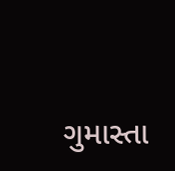ગુમાસ્તા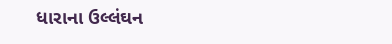ધારાના ઉલ્લંઘન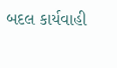બદલ કાર્યવાહી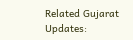Related Gujarat Updates: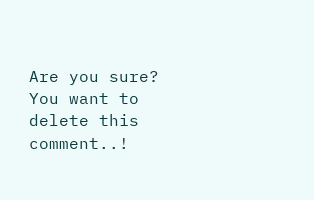Are you sure? You want to delete this comment..!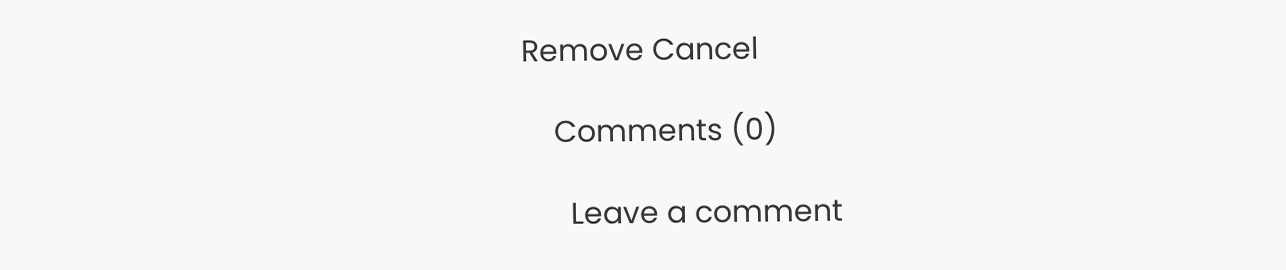Remove Cancel

    Comments (0)

      Leave a comment